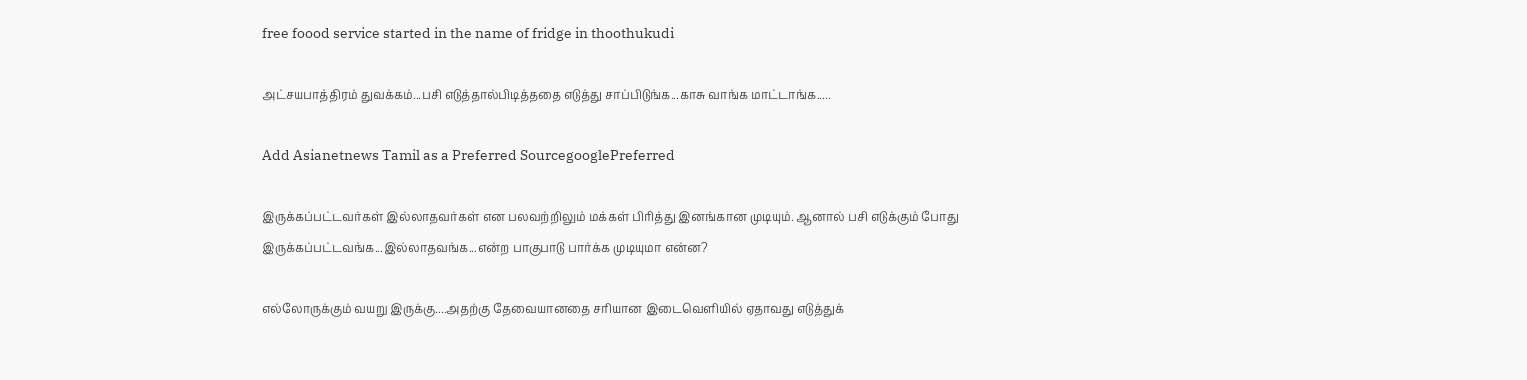free foood service started in the name of fridge in thoothukudi

அட்சயபாத்திரம் துவக்கம்...பசி எடுத்தால்பிடித்ததை எடுத்து சாப்பிடுங்க...காசு வாங்க மாட்டாங்க.....

Add Asianetnews Tamil as a Preferred SourcegooglePreferred

இருக்கப்பட்டவர்கள் இல்லாதவர்கள் என பலவற்றிலும் மக்கள் பிரித்து இனங்கான முடியும். ஆனால் பசி எடுக்கும் போது இருக்கப்பட்டவங்க...இல்லாதவங்க...என்ற பாகுபாடு பார்க்க முடியுமா என்ன?

எல்லோருக்கும் வயறு இருக்கு....அதற்கு தேவையானதை சரியான இடைவெளியில் ஏதாவது எடுத்துக்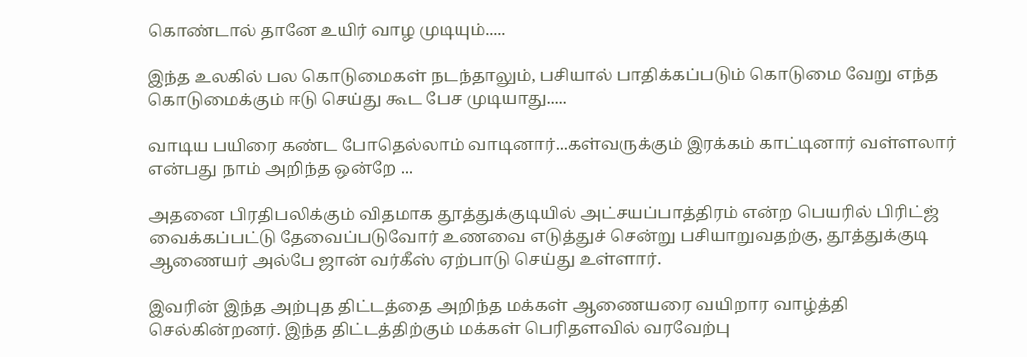கொண்டால் தானே உயிர் வாழ முடியும்.....

இந்த உலகில் பல கொடுமைகள் நடந்தாலும், பசியால் பாதிக்கப்படும் கொடுமை வேறு எந்த கொடுமைக்கும் ஈடு செய்து கூட பேச முடியாது.....

வாடிய பயிரை கண்ட போதெல்லாம் வாடினார்...கள்வருக்கும் இரக்கம் காட்டினார் வள்ளலார் என்பது நாம் அறிந்த ஒன்றே ...

அதனை பிரதிபலிக்கும் விதமாக தூத்துக்குடியில் அட்சயப்பாத்திரம் என்ற பெயரில் பிரிட்ஜ் வைக்கப்பட்டு தேவைப்படுவோர் உணவை எடுத்துச் சென்று பசியாறுவதற்கு, தூத்துக்குடி ஆணையர் அல்பே ஜான் வர்கீஸ் ஏற்பாடு செய்து உள்ளார்.

இவரின் இந்த அற்புத திட்டத்தை அறிந்த மக்கள் ஆணையரை வயிறார வாழ்த்தி செல்கின்றனர். இந்த திட்டத்திற்கும் மக்கள் பெரிதளவில் வரவேற்பு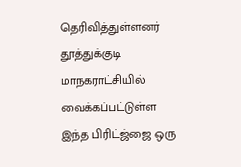தெரிவித்துள்ளனர்
தூத்துக்குடி மாநகராட்சியில் வைக்கப்பட்டுள்ள இந்த பிரிட்ஜ்ஜை ஒரு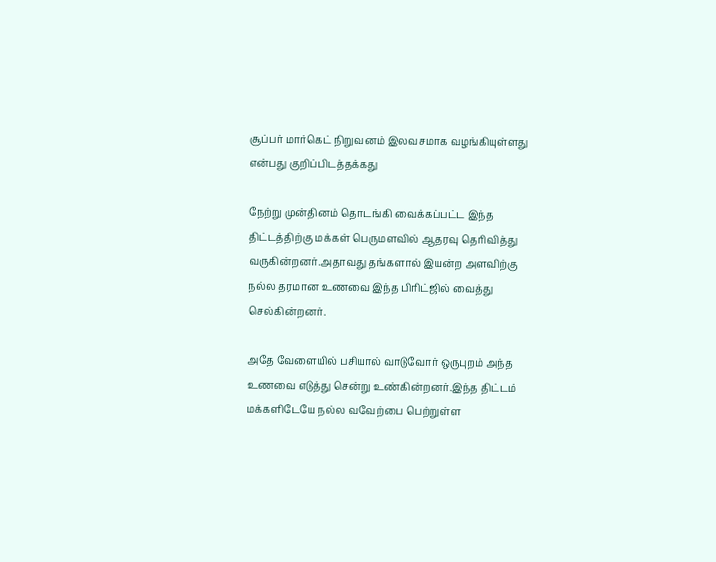சூப்பர் மார்கெட் நிறுவனம் இலவசமாக வழங்கியுள்ளது என்பது குறிப்பிடத்தக்கது

நேற்று முன்தினம் தொடங்கி வைக்கப்பட்ட இந்த திட்டத்திற்கு மக்கள் பெருமளவில் ஆதரவு தெரிவித்து வருகின்றனர்.அதாவது தங்களால் இயன்ற அளவிற்கு நல்ல தரமான உணவை இந்த பிரிட்ஜில் வைத்து செல்கின்றனர்.

அதே வேளையில் பசியால் வாடுவோர் ஒருபுறம் அந்த உணவை எடுத்து சென்று உண்கின்றனர்.இந்த திட்டம் மக்களிடேயே நல்ல வவேற்பை பெற்றுள்ள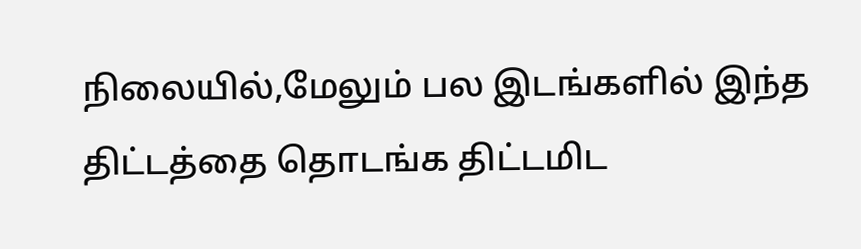நிலையில்,மேலும் பல இடங்களில் இந்த திட்டத்தை தொடங்க திட்டமிட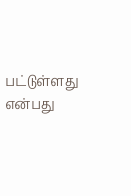பட்டுள்ளது என்பது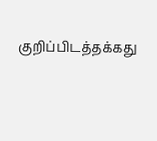குறிப்பிடத்தக்கது